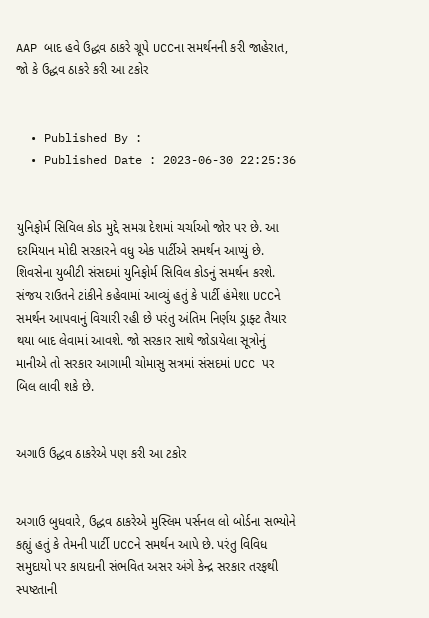AAP બાદ હવે ઉદ્ધવ ઠાકરે ગ્રૂપે UCCના સમર્થનની કરી જાહેરાત, જો કે ઉદ્ધવ ઠાકરે કરી આ ટકોર


  • Published By :
  • Published Date : 2023-06-30 22:25:36


યુનિફોર્મ સિવિલ કોડ મુદ્દે સમગ્ર દેશમાં ચર્ચાઓ જોર પર છે. આ દરમિયાન મોદી સરકારને વધુ એક પાર્ટીએ સમર્થન આપ્યું છે. શિવસેના યુબીટી સંસદમાં યુનિફોર્મ સિવિલ કોડનું સમર્થન કરશે. સંજય રાઉતને ટાંકીને કહેવામાં આવ્યું હતું કે પાર્ટી હંમેશા UCCને સમર્થન આપવાનું વિચારી રહી છે પરંતુ અંતિમ નિર્ણય ડ્રાફ્ટ તૈયાર થયા બાદ લેવામાં આવશે. જો સરકાર સાથે જોડાયેલા સૂત્રોનું માનીએ તો સરકાર આગામી ચોમાસુ સત્રમાં સંસદમાં UCC પર બિલ લાવી શકે છે.


અગાઉ ઉદ્ધવ ઠાકરેએ પણ કરી આ ટકોર


અગાઉ બુધવારે, ઉદ્ધવ ઠાકરેએ મુસ્લિમ પર્સનલ લો બોર્ડના સભ્યોને કહ્યું હતું કે તેમની પાર્ટી UCCને સમર્થન આપે છે. પરંતુ વિવિધ સમુદાયો પર કાયદાની સંભવિત અસર અંગે કેન્દ્ર સરકાર તરફથી સ્પષ્ટતાની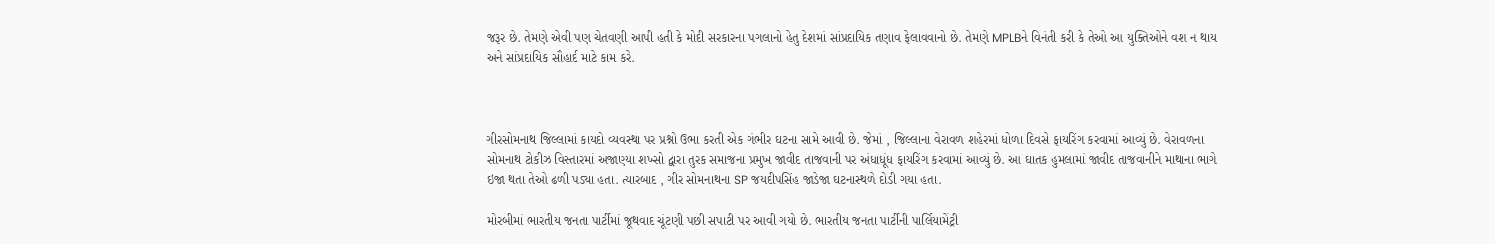જરૂર છે. તેમણે એવી પણ ચેતવણી આપી હતી કે મોદી સરકારના પગલાનો હેતુ દેશમાં સાંપ્રદાયિક તણાવ ફેલાવવાનો છે. તેમણે MPLBને વિનંતી કરી કે તેઓ આ યુક્તિઓને વશ ન થાય અને સાંપ્રદાયિક સૌહાર્દ માટે કામ કરે.



ગીરસોમનાથ જિલ્લામાં કાયદો વ્યવસ્થા પર પ્રશ્નો ઉભા કરતી એક ગંભીર ઘટના સામે આવી છે. જેમાં , જિલ્લાના વેરાવળ શહેરમાં ધોળા દિવસે ફાયરિંગ કરવામાં આવ્યું છે. વેરાવળના સોમનાથ ટોકીઝ વિસ્તારમાં અજાણ્યા શખ્સો દ્વારા તુરક સમાજના પ્રમુખ જાવીદ તાજવાની પર અંધાધૂંધ ફાયરિંગ કરવામાં આવ્યું છે. આ ઘાતક હુમલામાં જાવીદ તાજવાનીને માથાના ભાગે ઇજા થતા તેઓ ઢળી પડ્યા હતા. ત્યારબાદ , ગીર સોમનાથના SP જયદીપસિંહ જાડેજા ઘટનાસ્થળે દોડી ગયા હતા.

મોરબીમાં ભારતીય જનતા પાર્ટીમાં જૂથવાદ ચૂંટણી પછી સપાટી પર આવી ગયો છે. ભારતીય જનતા પાર્ટીની પાર્લિયામેંટ્રી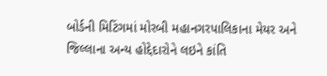બોર્ડની મિટિંગમાં મોરબી મહાનગરપાલિકાના મેયર અને જિલ્લાના અન્ય હોદ્દેદારોને લઇને કાંતિ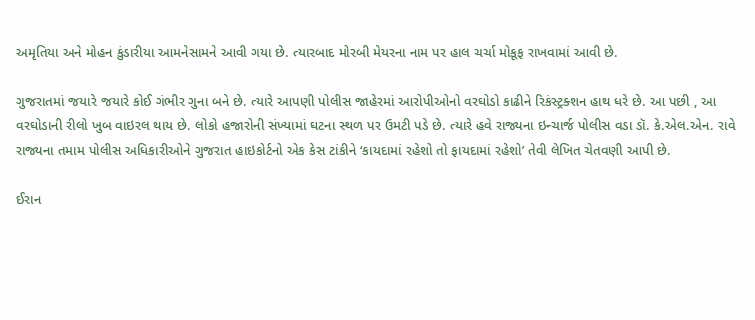અમૃતિયા અને મોહન કુંડારીયા આમનેસામને આવી ગયા છે. ત્યારબાદ મોરબી મેયરના નામ પર હાલ ચર્ચા મોકૂફ રાખવામાં આવી છે.

ગુજરાતમાં જયારે જયારે કોઈ ગંભીર ગુના બને છે. ત્યારે આપણી પોલીસ જાહેરમાં આરોપીઓનો વરઘોડો કાઢીને રિકંસ્ટ્રક્શન હાથ ધરે છે. આ પછી , આ વરઘોડાની રીલો ખુબ વાઇરલ થાય છે. લોકો હજારોની સંખ્યામાં ઘટના સ્થળ પર ઉમટી પડે છે. ત્યારે હવે રાજ્યના ઇન્ચાર્જ પોલીસ વડા ડૉ. કે.એલ.એન. રાવે રાજ્યના તમામ પોલીસ અધિકારીઓને ગુજરાત હાઇકોર્ટનો એક કેસ ટાંકીને ‘કાયદામાં રહેશો તો ફાયદામાં રહેશો’ તેવી લેખિત ચેતવણી આપી છે.

ઈરાન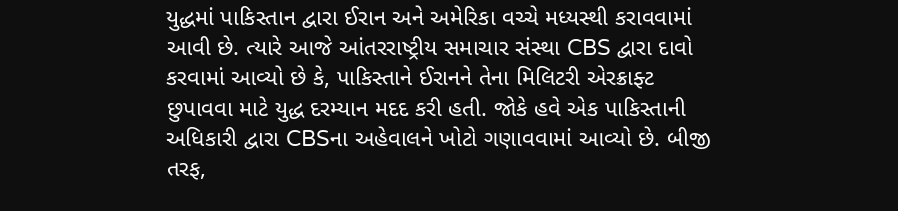યુદ્ધમાં પાકિસ્તાન દ્વારા ઈરાન અને અમેરિકા વચ્ચે મધ્યસ્થી કરાવવામાં આવી છે. ત્યારે આજે આંતરરાષ્ટ્રીય સમાચાર સંસ્થા CBS દ્વારા દાવો કરવામાં આવ્યો છે કે, પાકિસ્તાને ઈરાનને તેના મિલિટરી એરક્રાફ્ટ છુપાવવા માટે યુદ્ધ દરમ્યાન મદદ કરી હતી. જોકે હવે એક પાકિસ્તાની અધિકારી દ્વારા CBSના અહેવાલને ખોટો ગણાવવામાં આવ્યો છે. બીજી તરફ,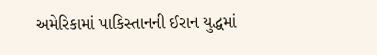અમેરિકામાં પાકિસ્તાનની ઈરાન યુદ્ધમાં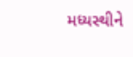મધ્યસ્થીને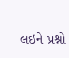લઇને પ્રશ્નો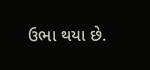ઉભા થયા છે.